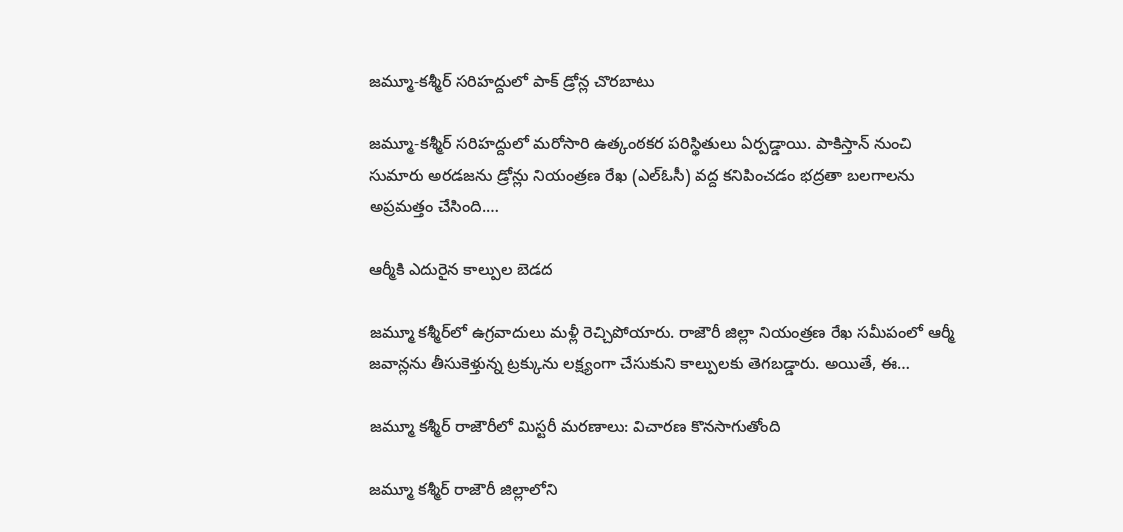జమ్మూ-కశ్మీర్ సరిహద్దులో పాక్ డ్రోన్ల చొరబాటు

జమ్మూ-కశ్మీర్ సరిహద్దులో మరోసారి ఉత్కంఠకర పరిస్థితులు ఏర్పడ్డాయి. పాకిస్తాన్ నుంచి సుమారు అరడజను డ్రోన్లు నియంత్రణ రేఖ (ఎల్‌ఓసీ) వద్ద కనిపించడం భద్రతా బలగాలను అప్రమత్తం చేసింది.…

ఆర్మీకి ఎదురైన కాల్పుల బెడద

జమ్మూ కశ్మీర్‌లో ఉగ్రవాదులు మళ్లీ రెచ్చిపోయారు. రాజౌరీ జిల్లా నియంత్రణ రేఖ సమీపంలో ఆర్మీ జవాన్లను తీసుకెళ్తున్న ట్రక్కును లక్ష్యంగా చేసుకుని కాల్పులకు తెగబడ్డారు. అయితే, ఈ…

జమ్మూ కశ్మీర్ రాజౌరీలో మిస్టరీ మరణాలు: విచారణ కొనసాగుతోంది

జమ్మూ కశ్మీర్ రాజౌరీ జిల్లాలోని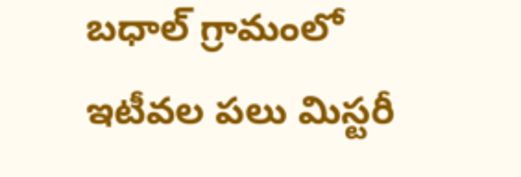బధాల్ గ్రామంలో ఇటీవల పలు మిస్టరీ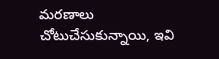మరణాలు చోటుచేసుకున్నాయి, ఇవి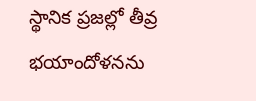స్థానిక ప్రజల్లో తీవ్ర భయాందోళనను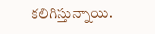కలిగిస్తున్నాయి.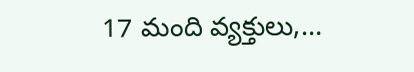17 మంది వ్యక్తులు,…